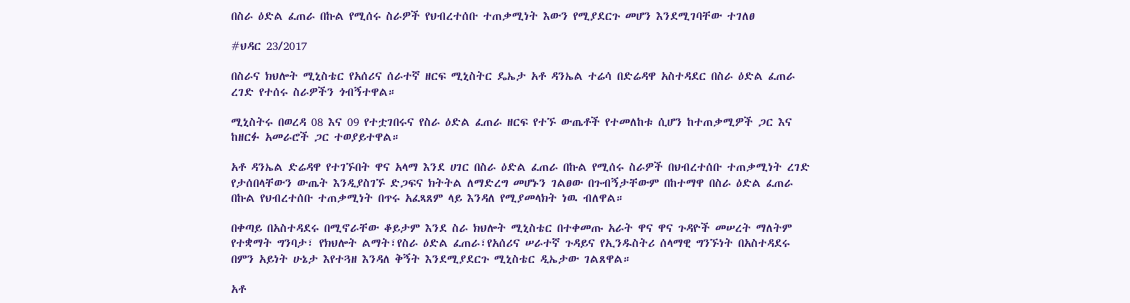በስራ ዕድል ፈጠራ በኩል የሚሰሩ ስራዎች የህብረተሰቡ ተጠቃሚነት እውን የሚያደርጉ መሆን እንደሚገባቸው ተገለፀ

#ህዳር 23/2017

በስራና ክህሎት ሚኒስቴር የአሰሪና ሰራተኛ ዘርፍ ሚኒስትር ዴኤታ አቶ ዳንኤል ተሬሳ በድሬዳዋ አስተዳደር በስራ ዕድል ፈጠራ ረገድ የተሰሩ ስራዎችን ጎብኝተዋል።

ሚኒስትሩ በወረዳ 08 እና 09 የተቷገበሩና የስራ ዕድል ፈጠራ ዘርፍ የተኙ ውጤቶች የተመለከቱ ሲሆን ከተጠቃሚዎች ጋር እና ከዘርፉ አመራሮች ጋር ተወያይተዋል።

አቶ ዳንኤል ድሬዳዋ የተገኙበት ዋና አላማ እንደ ሀገር በስራ ዕድል ፈጠራ በኩል የሚሰሩ ስራዎች በህብረተሰቡ ተጠቃሚነት ረገድ የታሰበላቸውን ውጤት እንዲያስገኙ ድጋፍና ክትትል ለማድረግ መሆኑን ገልፀው በጉብኝታቸውም በከተማዋ በስራ ዕድል ፈጠራ በኩል የህብረተሰቡ ተጠቃሚነት በጥሩ አፈጻጸም ላይ እንዳለ የሚያመላክት ነዉ ብለዋል።

በቀጣይ በአስተዳደሩ በሚኖራቸው ቆይታም እንደ ስራ ክህሎት ሚኒስቴር በተቀመጡ አራት ዋና ዋና ጉዳዮች መሠረት ማለትም የተቋማት ግንባታ፣ የክህሎት ልማት፣የስራ ዕድል ፈጠራ፣የአሰሪና ሠራተኛ ጉዳይና የኢንዱስትሪ ሰላማዊ ግንኙነት በአስተዳደሩ በምን አይነት ሁኔታ እየተጓዘ እንዳለ ቅኝት እንደሚያደርጉ ሚኒስቴር ዲኤታው ገልጸዋል።

አቶ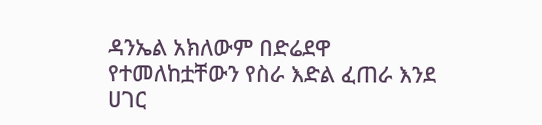ዳንኤል አክለውም በድሬደዋ የተመለከቷቸውን የስራ እድል ፈጠራ እንደ ሀገር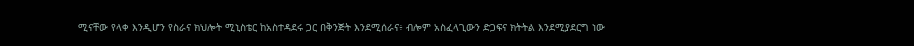ሚናቸው የላቀ እንዲሆን የስራና ክህሎት ሚኒስቴር ከአስተዳደሩ ጋር በቅንጅት እንደሚሰራና፥ ብሎም አስፈላጊውን ድጋፍና ክትትል እንደሚያደርግ ነው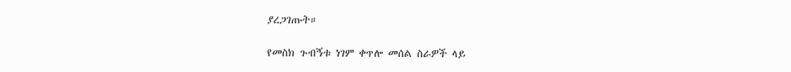ያረጋገጡት።

የመስክ ጉብኝቱ ነገም ቀጥሎ መሰል ስራዎች ላይ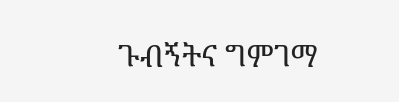ጉብኝትና ግምገማ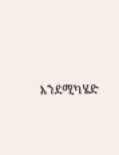እንደሚካሄድ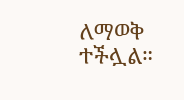ለማወቅ ተችሏል።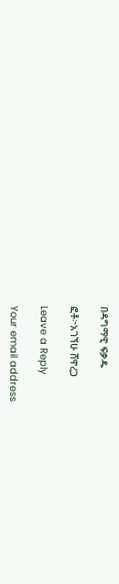በዳግማዊ ፍቃዱ

ፎቶ፦አገኘሁ ሸዋረጋ

Leave a Reply

Your email address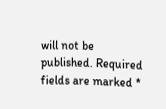will not be published. Required fields are marked *